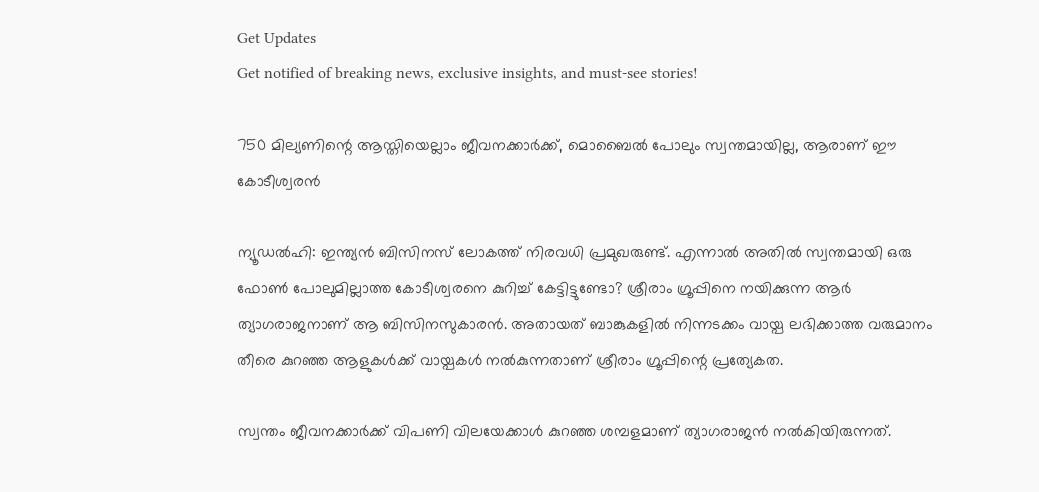Get Updates
Get notified of breaking news, exclusive insights, and must-see stories!

750 മില്യണിന്റെ ആസ്തിയെല്ലാം ജീവനക്കാര്‍ക്ക്, മൊബൈല്‍ പോലും സ്വന്തമായില്ല, ആരാണ് ഈ കോടീശ്വരന്‍

ന്യൂഡല്‍ഹി: ഇന്ത്യന്‍ ബിസിനസ് ലോകത്ത് നിരവധി പ്രമുഖരുണ്ട്. എന്നാല്‍ അതില്‍ സ്വന്തമായി ഒരു ഫോണ്‍ പോലുമില്ലാത്ത കോടീശ്വരനെ കുറിച്ച് കേട്ടിട്ടുണ്ടോ? ശ്രീരാം ഗ്രൂപ്പിനെ നയിക്കുന്ന ആര്‍ ത്യാഗരാജനാണ് ആ ബിസിനസുകാരന്‍. അതായത് ബാങ്കുകളില്‍ നിന്നടക്കം വായ്പ ലഭിക്കാത്ത വരുമാനം തീരെ കുറഞ്ഞ ആളുകള്‍ക്ക് വായ്പകള്‍ നല്‍കുന്നതാണ് ശ്രീരാം ഗ്രൂപ്പിന്റെ പ്രത്യേകത.

സ്വന്തം ജീവനക്കാര്‍ക്ക് വിപണി വിലയേക്കാള്‍ കുറഞ്ഞ ശമ്പളമാണ് ത്യാഗരാജന്‍ നല്‍കിയിരുന്നത്.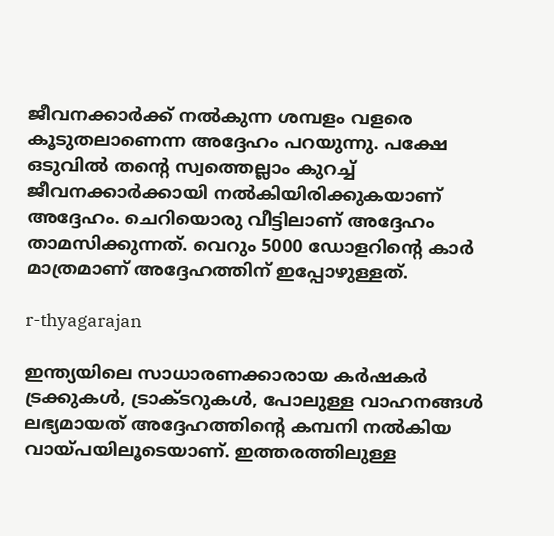ജീവനക്കാര്‍ക്ക് നല്‍കുന്ന ശമ്പളം വളരെ കൂടുതലാണെന്ന അദ്ദേഹം പറയുന്നു. പക്ഷേ ഒടുവില്‍ തന്റെ സ്വത്തെല്ലാം കുറച്ച് ജീവനക്കാര്‍ക്കായി നല്‍കിയിരിക്കുകയാണ് അദ്ദേഹം. ചെറിയൊരു വീട്ടിലാണ് അദ്ദേഹം താമസിക്കുന്നത്. വെറും 5000 ഡോളറിന്റെ കാര്‍ മാത്രമാണ് അദ്ദേഹത്തിന് ഇപ്പോഴുള്ളത്.

r-thyagarajan

ഇന്ത്യയിലെ സാധാരണക്കാരായ കര്‍ഷകര്‍ ട്രക്കുകള്‍, ട്രാക്ടറുകള്‍, പോലുള്ള വാഹനങ്ങള്‍ ലഭ്യമായത് അദ്ദേഹത്തിന്റെ കമ്പനി നല്‍കിയ വായ്പയിലൂടെയാണ്. ഇത്തരത്തിലുള്ള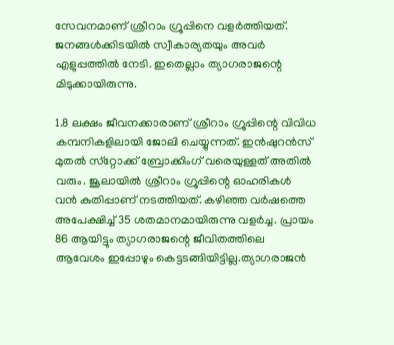സേവനമാണ് ശ്രീറാം ഗ്രൂപ്പിനെ വളര്‍ത്തിയത്. ജനങ്ങള്‍ക്കിടയില്‍ സ്വീകാര്യതയും അവര്‍ എളുപ്പത്തില്‍ നേടി. ഇതെല്ലാം ത്യാഗരാജന്റെ മിടുക്കായിരുന്നു.

1.8 ലക്ഷം ജീവനക്കാരാണ് ശ്രീറാം ഗ്രൂപ്പിന്റെ വിവിധ കമ്പനികളിലായി ജോലി ചെയ്യുന്നത്. ഇന്‍ഷുറന്‍സ് മുതല്‍ സ്‌റ്റോക്ക് ബ്രോക്കിംഗ് വരെയുള്ളത് അതില്‍ വരും. ജൂലായില്‍ ശ്രീറാം ഗ്രൂപ്പിന്റെ ഓഹരികള്‍ വന്‍ കുതിപ്പാണ് നടത്തിയത്. കഴിഞ്ഞ വര്‍ഷത്തെ അപേക്ഷിച്ച് 35 ശതമാനമായിരുന്നു വളര്‍ച്ച. പ്രായം 86 ആയിട്ടും ത്യാഗരാജന്റെ ജീവിതത്തിലെ ആവേശം ഇപ്പോഴും കെട്ടടങ്ങിയിട്ടില്ല.ത്യാഗരാജന്‍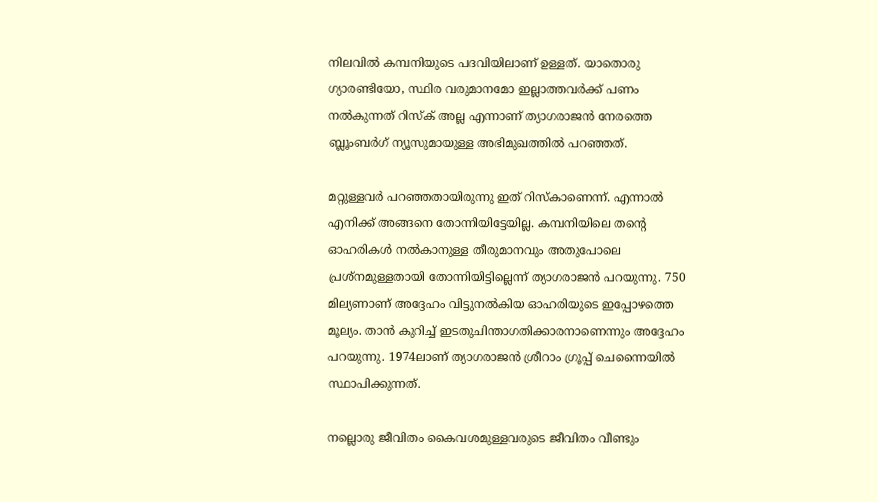നിലവില്‍ കമ്പനിയുടെ പദവിയിലാണ് ഉള്ളത്. യാതൊരു ഗ്യാരണ്ടിയോ, സ്ഥിര വരുമാനമോ ഇല്ലാത്തവര്‍ക്ക് പണം നല്‍കുന്നത് റിസ്‌ക് അല്ല എന്നാണ് ത്യാഗരാജന്‍ നേരത്തെ ബ്ലൂംബര്‍ഗ് ന്യൂസുമായുള്ള അഭിമുഖത്തില്‍ പറഞ്ഞത്.

മറ്റുള്ളവര്‍ പറഞ്ഞതായിരുന്നു ഇത് റിസ്‌കാണെന്ന്. എന്നാല്‍ എനിക്ക് അങ്ങനെ തോന്നിയിട്ടേയില്ല. കമ്പനിയിലെ തന്റെ ഓഹരികള്‍ നല്‍കാനുള്ള തീരുമാനവും അതുപോലെ പ്രശ്‌നമുള്ളതായി തോന്നിയിട്ടില്ലെന്ന് ത്യാഗരാജന്‍ പറയുന്നു. 750 മില്യണാണ് അദ്ദേഹം വിട്ടുനല്‍കിയ ഓഹരിയുടെ ഇപ്പോഴത്തെ മൂല്യം. താന്‍ കുറിച്ച് ഇടതുചിന്താഗതിക്കാരനാണെന്നും അദ്ദേഹം പറയുന്നു. 1974ലാണ് ത്യാഗരാജന്‍ ശ്രീറാം ഗ്രൂപ്പ് ചെന്നൈയില്‍ സ്ഥാപിക്കുന്നത്.

നല്ലൊരു ജീവിതം കൈവശമുള്ളവരുടെ ജീവിതം വീണ്ടും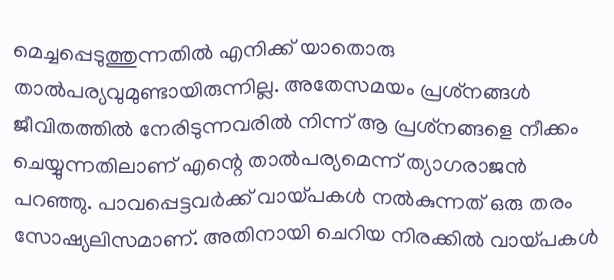മെച്ചപ്പെടുത്തുന്നതില്‍ എനിക്ക് യാതൊരു താല്‍പര്യവുമുണ്ടായിരുന്നില്ല. അതേസമയം പ്രശ്‌നങ്ങള്‍ ജീവിതത്തില്‍ നേരിടുന്നവരില്‍ നിന്ന് ആ പ്രശ്‌നങ്ങളെ നീക്കം ചെയ്യുന്നതിലാണ് എന്റെ താല്‍പര്യമെന്ന് ത്യാഗരാജന്‍ പറഞ്ഞു. പാവപ്പെട്ടവര്‍ക്ക് വായ്പകള്‍ നല്‍കുന്നത് ഒരു തരം സോഷ്യലിസമാണ്. അതിനായി ചെറിയ നിരക്കില്‍ വായ്പകള്‍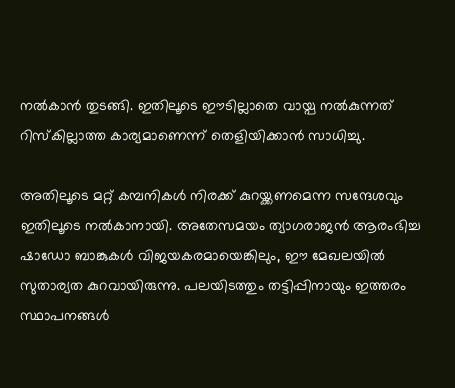നല്‍കാന്‍ തുടങ്ങി. ഇതിലൂടെ ഈടില്ലാതെ വായ്പ നല്‍കുന്നത് റിസ്‌കില്ലാത്ത കാര്യമാണെന്ന് തെളിയിക്കാന്‍ സാധിച്ചു.

അതിലൂടെ മറ്റ് കമ്പനികള്‍ നിരക്ക് കുറയ്ക്കണമെന്ന സന്ദേശവും ഇതിലൂടെ നല്‍കാനായി. അതേസമയം ത്യാഗരാജന്‍ ആരംഭിച്ച ഷാഡോ ബാങ്കുകള്‍ വിജയകരമായെങ്കിലും, ഈ മേഖലയില്‍ സുതാര്യത കുറവായിരുന്നു. പലയിടത്തും തട്ടിപ്പിനായും ഇത്തരം സ്ഥാപനങ്ങള്‍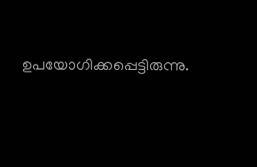ഉപയോഗിക്കപ്പെട്ടിരുന്നു.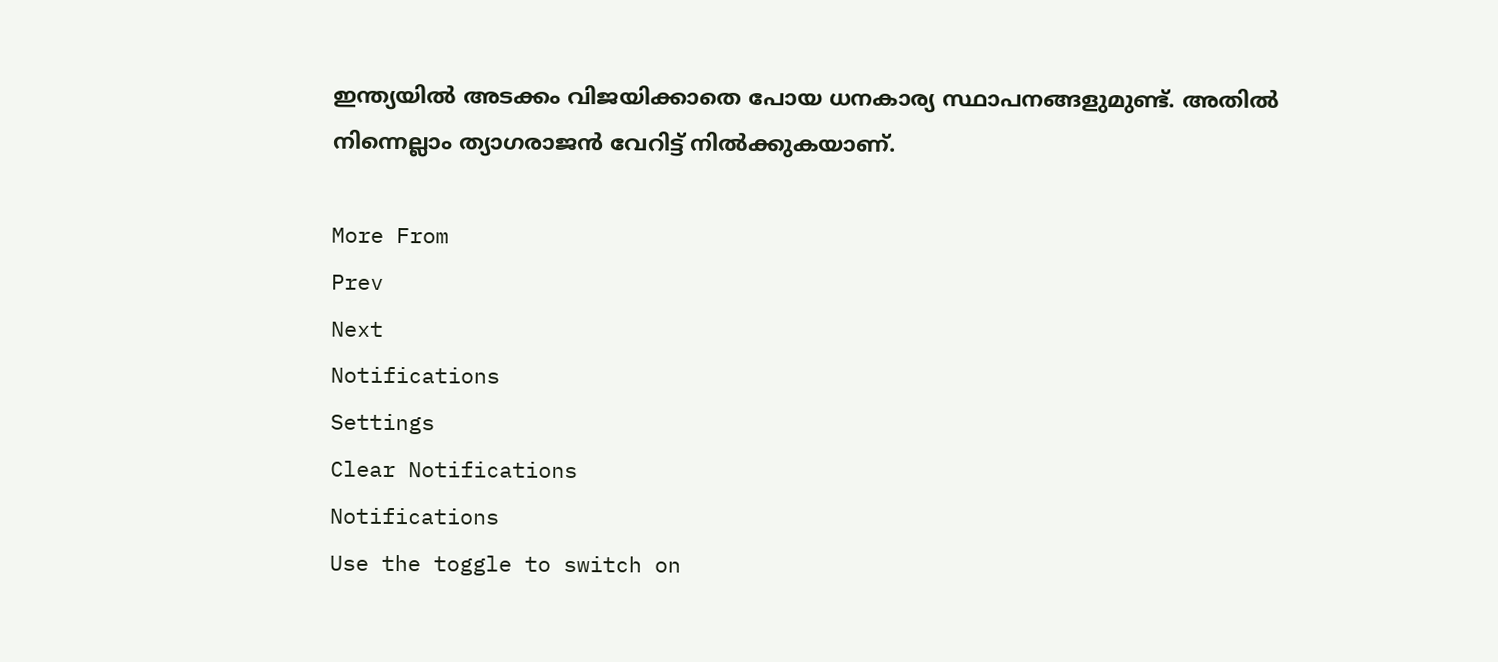ഇന്ത്യയില്‍ അടക്കം വിജയിക്കാതെ പോയ ധനകാര്യ സ്ഥാപനങ്ങളുമുണ്ട്. അതില്‍ നിന്നെല്ലാം ത്യാഗരാജന്‍ വേറിട്ട് നില്‍ക്കുകയാണ്.

More From
Prev
Next
Notifications
Settings
Clear Notifications
Notifications
Use the toggle to switch on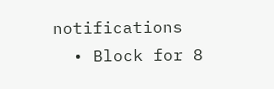notifications
  • Block for 8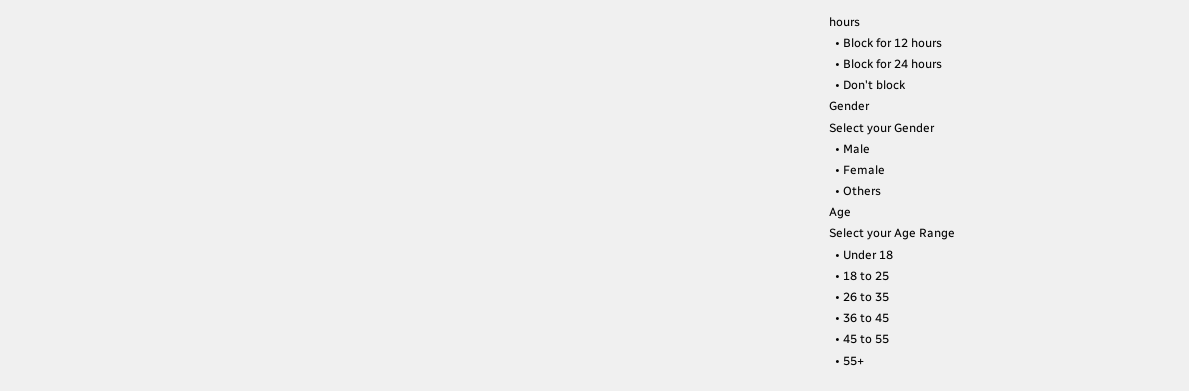hours
  • Block for 12 hours
  • Block for 24 hours
  • Don't block
Gender
Select your Gender
  • Male
  • Female
  • Others
Age
Select your Age Range
  • Under 18
  • 18 to 25
  • 26 to 35
  • 36 to 45
  • 45 to 55
  • 55+